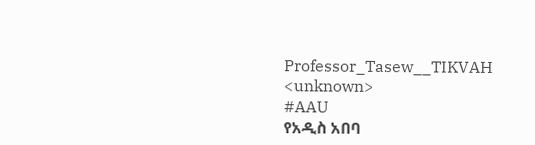Professor_Tasew__TIKVAH
<unknown>
#AAU
የአዲስ አበባ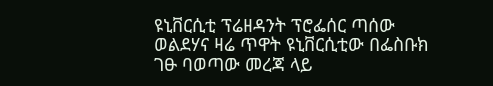ዩኒቨርሲቲ ፕሬዘዳንት ፕሮፌሰር ጣሰው ወልደሃና ዛሬ ጥዋት ዩኒቨርሲቲው በፌስቡክ ገፁ ባወጣው መረጃ ላይ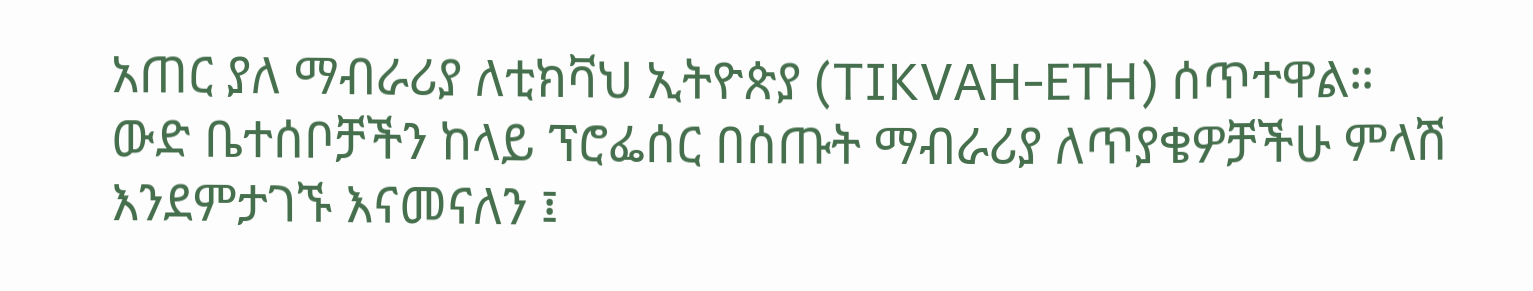አጠር ያለ ማብራሪያ ለቲክቫህ ኢትዮጵያ (TIKVAH-ETH) ሰጥተዋል።
ውድ ቤተሰቦቻችን ከላይ ፕሮፌሰር በሰጡት ማብራሪያ ለጥያቄዎቻችሁ ምላሽ እንደምታገኙ እናመናለን ፤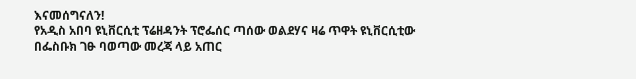እናመሰግናለን!
የአዲስ አበባ ዩኒቨርሲቲ ፕሬዘዳንት ፕሮፌሰር ጣሰው ወልደሃና ዛሬ ጥዋት ዩኒቨርሲቲው በፌስቡክ ገፁ ባወጣው መረጃ ላይ አጠር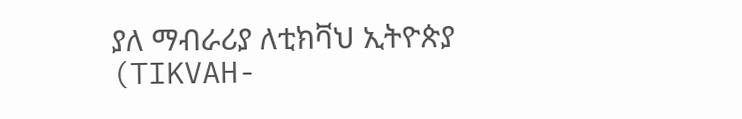ያለ ማብራሪያ ለቲክቫህ ኢትዮጵያ (TIKVAH-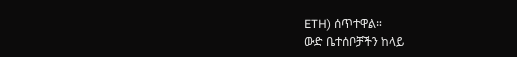ETH) ሰጥተዋል።
ውድ ቤተሰቦቻችን ከላይ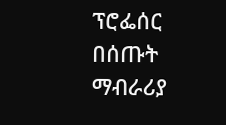ፕሮፌሰር በሰጡት ማብራሪያ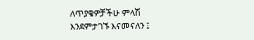ለጥያቄዎቻችሁ ምላሽ እንደምታገኙ እናመናለን ፤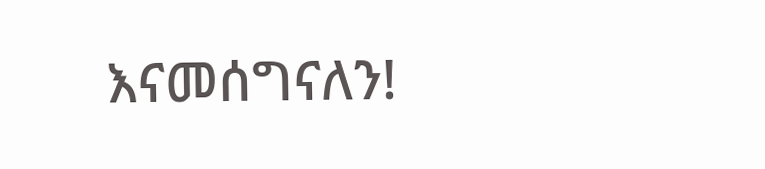እናመሰግናለን!